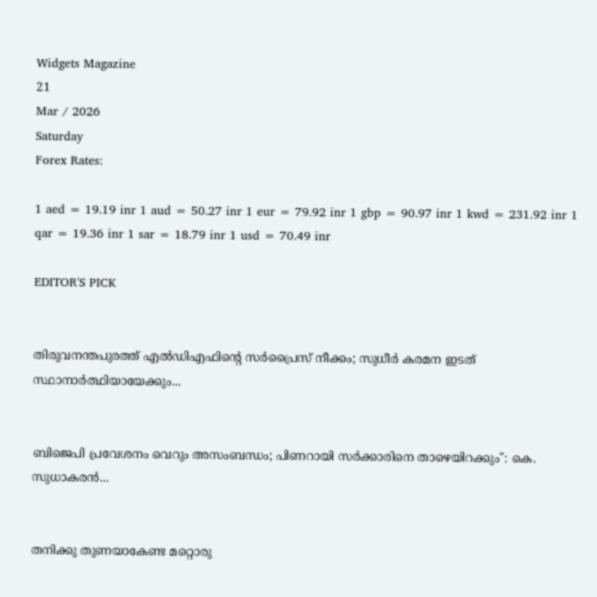Widgets Magazine
21
Mar / 2026
Saturday
Forex Rates:

1 aed = 19.19 inr 1 aud = 50.27 inr 1 eur = 79.92 inr 1 gbp = 90.97 inr 1 kwd = 231.92 inr 1 qar = 19.36 inr 1 sar = 18.79 inr 1 usd = 70.49 inr

EDITOR'S PICK


തിരുവനന്തപുരത്ത് എൽഡിഎഫിന്റെ സർപ്രൈസ് നീക്കം; സുധീർ കരമന ഇടത് സ്ഥാനാർത്ഥിയായേക്കും...


ബിജെപി പ്രവേശനം വെറും അസംബന്ധം; പിണറായി സർക്കാരിനെ താഴെയിറക്കും": കെ. സുധാകരൻ...


തനിക്കു തുണയാകേണ്ട മറ്റൊരു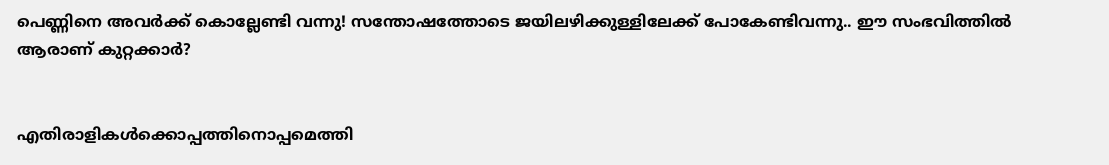പെണ്ണിനെ അവര്‍ക്ക് കൊല്ലേണ്ടി വന്നു! സന്തോഷത്തോടെ ജയിലഴിക്കുള്ളിലേക്ക് പോകേണ്ടിവന്നു.. ഈ സംഭവിത്തില്‍ ആരാണ് കുറ്റക്കാര്‍?


എതിരാളികൾക്കൊപ്പത്തിനൊപ്പമെത്തി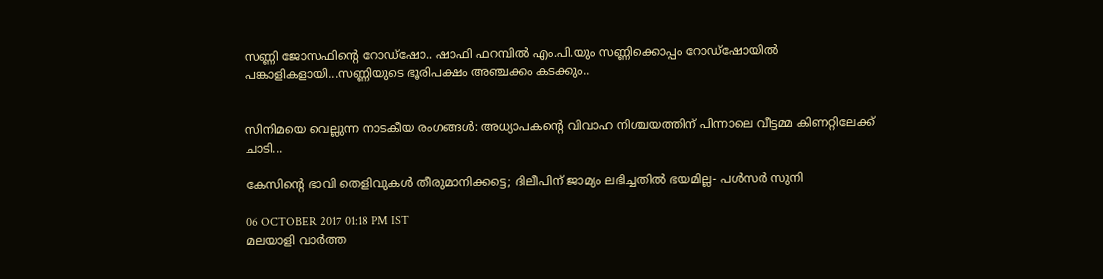സണ്ണി ജോസഫിന്റെ റോഡ്‌ഷോ.. ഷാഫി ഫറമ്പിൽ എം.പി.യും സണ്ണിക്കൊപ്പം റോഡ്‌ഷോയിൽ പങ്കാളികളായി...സണ്ണിയുടെ ഭൂരിപക്ഷം അഞ്ചക്കം കടക്കും..


സിനിമയെ വെല്ലുന്ന നാടകീയ രംഗങ്ങൾ: അധ്യാപകന്റെ വിവാഹ നിശ്ചയത്തിന് പിന്നാലെ വീട്ടമ്മ കിണറ്റിലേക്ക് ചാടി...

കേസിന്റെ ഭാവി തെളിവുകള്‍ തീരുമാനിക്കട്ടെ; ദിലീപിന് ജാമ്യം ലഭിച്ചതില്‍ ഭയമില്ല- പള്‍സര്‍ സുനി

06 OCTOBER 2017 01:18 PM IST
മലയാളി വാര്‍ത്ത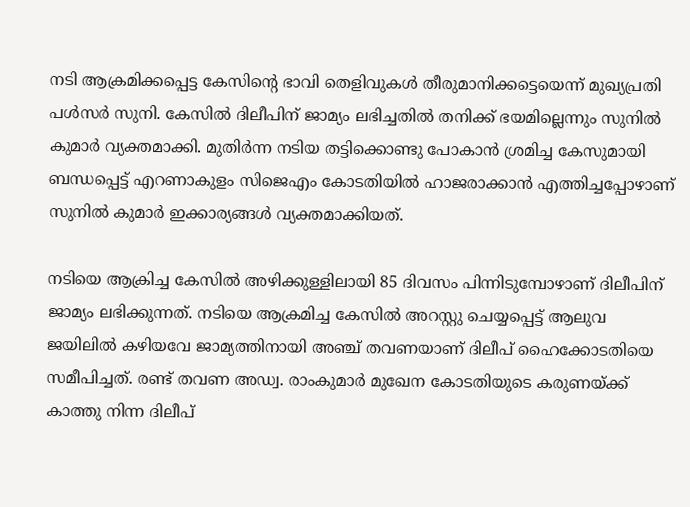നടി ആക്രമിക്കപ്പെട്ട കേസിന്റെ ഭാവി തെളിവുകള്‍ തീരുമാനിക്കട്ടെയെന്ന് മുഖ്യപ്രതി പള്‍സര്‍ സുനി. കേസില്‍ ദിലീപിന് ജാമ്യം ലഭിച്ചതില്‍ തനിക്ക് ഭയമില്ലെന്നും സുനില്‍ കുമാര്‍ വ്യക്തമാക്കി. മുതിര്‍ന്ന നടിയ തട്ടിക്കൊണ്ടു പോകാന്‍ ശ്രമിച്ച കേസുമായി ബന്ധപ്പെട്ട് എറണാകുളം സിജെഎം കോടതിയില്‍ ഹാജരാക്കാന്‍ എത്തിച്ചപ്പോഴാണ് സുനില്‍ കുമാര്‍ ഇക്കാര്യങ്ങള്‍ വ്യക്തമാക്കിയത്.

നടിയെ ആക്രിച്ച കേസില്‍ അഴിക്കുള്ളിലായി 85 ദിവസം പിന്നിടുമ്പോഴാണ് ദിലീപിന് ജാമ്യം ലഭിക്കുന്നത്. നടിയെ ആക്രമിച്ച കേസില്‍ അറസ്റ്റു ചെയ്യപ്പെട്ട് ആലുവ ജയിലില്‍ കഴിയവേ ജാമ്യത്തിനായി അഞ്ച് തവണയാണ് ദിലീപ് ഹൈക്കോടതിയെ സമീപിച്ചത്. രണ്ട് തവണ അഡ്വ. രാംകുമാര്‍ മുഖേന കോടതിയുടെ കരുണയ്ക്ക് കാത്തു നിന്ന ദിലീപ്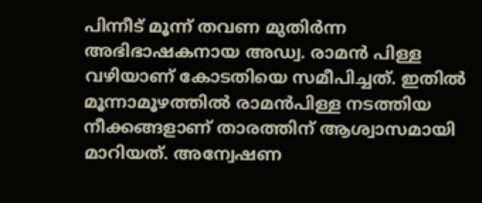പിന്നീട് മൂന്ന് തവണ മുതിര്‍ന്ന അഭിഭാഷകനായ അഡ്വ. രാമന്‍ പിള്ള വഴിയാണ് കോടതിയെ സമീപിച്ചത്. ഇതില്‍ മൂന്നാമൂഴത്തില്‍ രാമന്‍പിള്ള നടത്തിയ നീക്കങ്ങളാണ് താരത്തിന് ആശ്വാസമായി മാറിയത്. അന്വേഷണ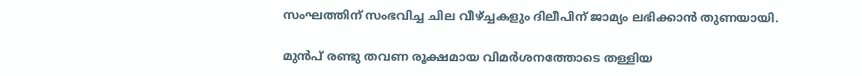സംഘത്തിന് സംഭവിച്ച ചില വീഴ്ച്ചകളും ദിലീപിന് ജാമ്യം ലഭിക്കാന്‍ തുണയായി.

മുന്‍പ് രണ്ടു തവണ രൂക്ഷമായ വിമര്‍ശനത്തോടെ തള്ളിയ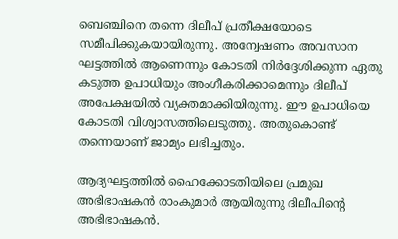ബെഞ്ചിനെ തന്നെ ദിലീപ് പ്രതീക്ഷയോടെ സമീപിക്കുകയായിരുന്നു. അന്വേഷണം അവസാന ഘട്ടത്തില്‍ ആണെന്നും കോടതി നിര്‍ദ്ദേശിക്കുന്ന ഏതു കടുത്ത ഉപാധിയും അംഗീകരിക്കാമെന്നും ദിലീപ് അപേക്ഷയില്‍ വ്യക്തമാക്കിയിരുന്നു. ഈ ഉപാധിയെ കോടതി വിശ്വാസത്തിലെടുത്തു. അതുകൊണ്ട് തന്നെയാണ് ജാമ്യം ലഭിച്ചതും.

ആദ്യഘട്ടത്തില്‍ ഹൈക്കോടതിയിലെ പ്രമുഖ അഭിഭാഷകന്‍ രാംകുമാര്‍ ആയിരുന്നു ദിലീപിന്റെ അഭിഭാഷകന്‍.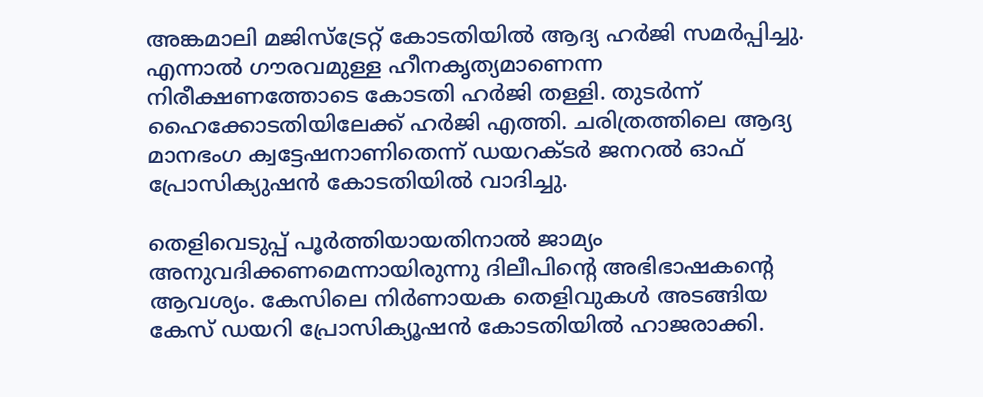അങ്കമാലി മജിസ്‌ട്രേറ്റ് കോടതിയില്‍ ആദ്യ ഹര്‍ജി സമര്‍പ്പിച്ചു. എന്നാല്‍ ഗൗരവമുള്ള ഹീനകൃത്യമാണെന്ന നിരീക്ഷണത്തോടെ കോടതി ഹര്‍ജി തള്ളി. തുടര്‍ന്ന് ഹൈക്കോടതിയിലേക്ക് ഹര്‍ജി എത്തി. ചരിത്രത്തിലെ ആദ്യ മാനഭംഗ ക്വട്ടേഷനാണിതെന്ന് ഡയറക്ടര്‍ ജനറല്‍ ഓഫ് പ്രോസിക്യുഷന്‍ കോടതിയില്‍ വാദിച്ചു.

തെളിവെടുപ്പ് പൂര്‍ത്തിയായതിനാല്‍ ജാമ്യം അനുവദിക്കണമെന്നായിരുന്നു ദിലീപിന്റെ അഭിഭാഷകന്റെ ആവശ്യം. കേസിലെ നിര്‍ണായക തെളിവുകള്‍ അടങ്ങിയ കേസ് ഡയറി പ്രോസിക്യൂഷന്‍ കോടതിയില്‍ ഹാജരാക്കി.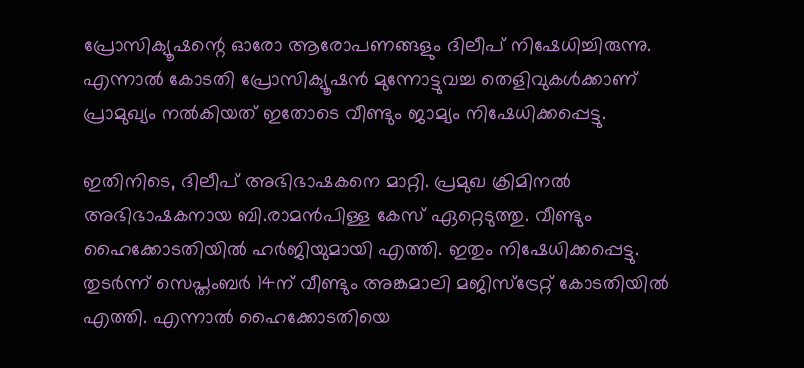പ്രോസിക്യൂഷന്റെ ഓരോ ആരോപണങ്ങളും ദിലീപ് നിഷേധിച്ചിരുന്നു. എന്നാല്‍ കോടതി പ്രോസിക്യൂഷന്‍ മുന്നോട്ടുവച്ച തെളിവുകള്‍ക്കാണ് പ്രാമുഖ്യം നല്‍കിയത് ഇതോടെ വീണ്ടും ജാമ്യം നിഷേധിക്കപ്പെട്ടു.

ഇതിനിടെ, ദിലീപ് അഭിഭാഷകനെ മാറ്റി. പ്രമുഖ ക്രിമിനല്‍ അഭിഭാഷകനായ ബി.രാമന്‍പിള്ള കേസ് ഏറ്റെടുത്തു. വീണ്ടും ഹൈക്കോടതിയില്‍ ഹര്‍ജിയുമായി എത്തി. ഇതും നിഷേധിക്കപ്പെട്ടു. തുടര്‍ന്ന് സെപ്തംബര്‍ 14ന് വീണ്ടും അങ്കമാലി മജിസ്‌ട്രേറ്റ് കോടതിയില്‍ എത്തി. എന്നാല്‍ ഹൈക്കോടതിയെ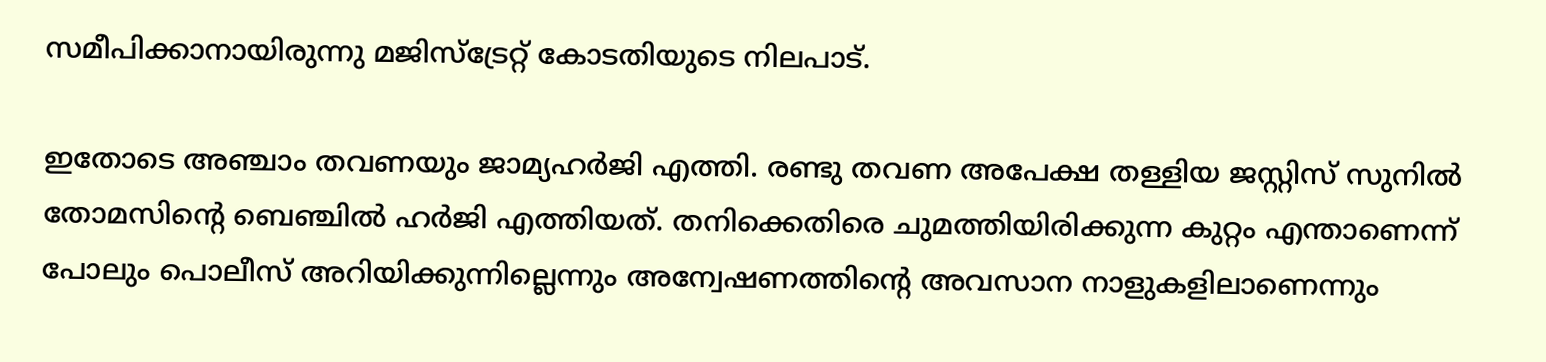സമീപിക്കാനായിരുന്നു മജിസ്‌ട്രേറ്റ് കോടതിയുടെ നിലപാട്.

ഇതോടെ അഞ്ചാം തവണയും ജാമ്യഹര്‍ജി എത്തി. രണ്ടു തവണ അപേക്ഷ തള്ളിയ ജസ്റ്റിസ് സുനില്‍ തോമസിന്റെ ബെഞ്ചില്‍ ഹര്‍ജി എത്തിയത്. തനിക്കെതിരെ ചുമത്തിയിരിക്കുന്ന കുറ്റം എന്താണെന്ന് പോലും പൊലീസ് അറിയിക്കുന്നില്ലെന്നും അന്വേഷണത്തിന്റെ അവസാന നാളുകളിലാണെന്നും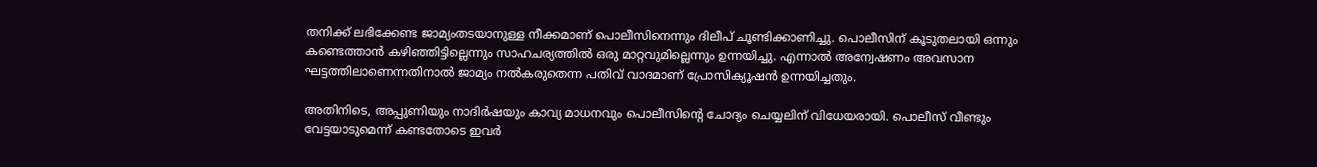തനിക്ക് ലഭിക്കേണ്ട ജാമ്യംതടയാനുള്ള നീക്കമാണ് പൊലീസിനെന്നും ദിലീപ് ചൂണ്ടിക്കാണിച്ചു. പൊലീസിന് കൂടുതലായി ഒന്നും കണ്ടെത്താന്‍ കഴിഞ്ഞിട്ടില്ലെന്നും സാഹചര്യത്തില്‍ ഒരു മാറ്റവുമില്ലെന്നും ഉന്നയിച്ചു. എന്നാല്‍ അന്വേഷണം അവസാന ഘട്ടത്തിലാണെന്നതിനാല്‍ ജാമ്യം നല്‍കരുതെന്ന പതിവ് വാദമാണ് പ്രോസിക്യൂഷന്‍ ഉന്നയിച്ചതും.

അതിനിടെ, അപ്പുണിയും നാദിര്‍ഷയും കാവ്യ മാധനവും പൊലീസിന്റെ ചോദ്യം ചെയ്യലിന് വിധേയരായി. പൊലീസ് വീണ്ടും വേട്ടയാടുമെന്ന് കണ്ടതോടെ ഇവര്‍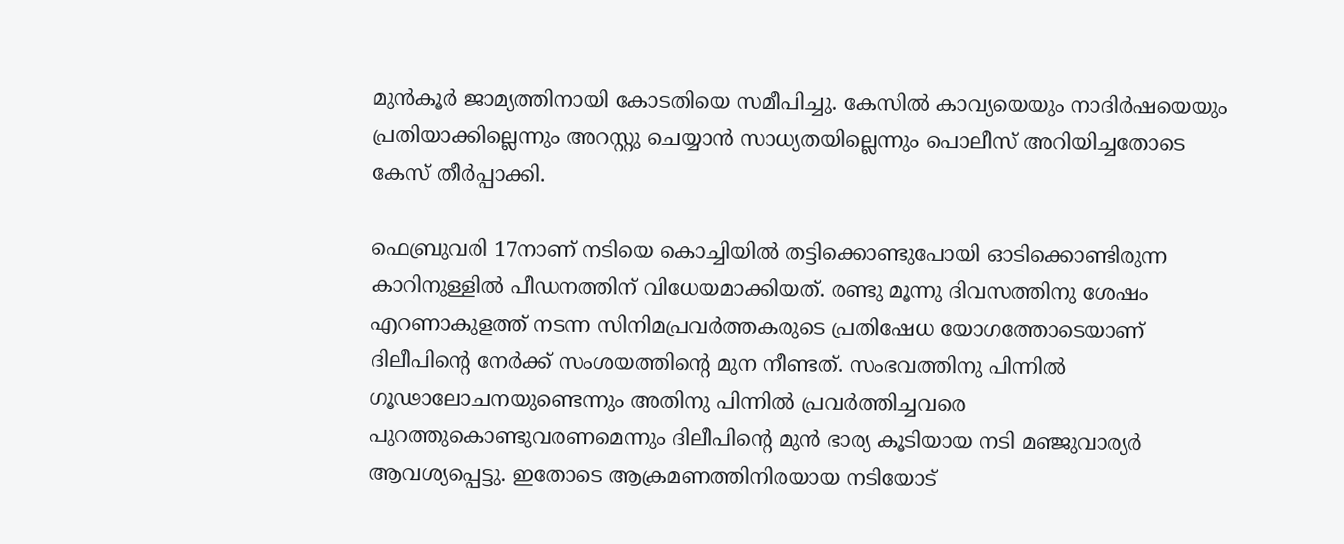മുന്‍കൂര്‍ ജാമ്യത്തിനായി കോടതിയെ സമീപിച്ചു. കേസില്‍ കാവ്യയെയും നാദിര്‍ഷയെയും പ്രതിയാക്കില്ലെന്നും അറസ്റ്റു ചെയ്യാന്‍ സാധ്യതയില്ലെന്നും പൊലീസ് അറിയിച്ചതോടെ കേസ് തീര്‍പ്പാക്കി.

ഫെബ്രുവരി 17നാണ് നടിയെ കൊച്ചിയില്‍ തട്ടിക്കൊണ്ടുപോയി ഓടിക്കൊണ്ടിരുന്ന കാറിനുള്ളില്‍ പീഡനത്തിന് വിധേയമാക്കിയത്. രണ്ടു മൂന്നു ദിവസത്തിനു ശേഷം എറണാകുളത്ത് നടന്ന സിനിമപ്രവര്‍ത്തകരുടെ പ്രതിഷേധ യോഗത്തോടെയാണ് ദിലീപിന്റെ നേര്‍ക്ക് സംശയത്തിന്റെ മുന നീണ്ടത്. സംഭവത്തിനു പിന്നില്‍ ഗൂഢാലോചനയുണ്ടെന്നും അതിനു പിന്നില്‍ പ്രവര്‍ത്തിച്ചവരെ പുറത്തുകൊണ്ടുവരണമെന്നും ദിലീപിന്റെ മുന്‍ ഭാര്യ കൂടിയായ നടി മഞ്ജുവാര്യര്‍ ആവശ്യപ്പെട്ടു. ഇതോടെ ആക്രമണത്തിനിരയായ നടിയോട്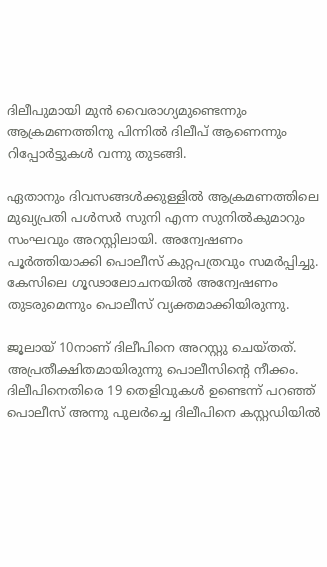ദിലീപുമായി മുന്‍ വൈരാഗ്യമുണ്ടെന്നും ആക്രമണത്തിനു പിന്നില്‍ ദിലീപ് ആണെന്നും റിപ്പോര്‍ട്ടുകള്‍ വന്നു തുടങ്ങി.

ഏതാനും ദിവസങ്ങള്‍ക്കുള്ളില്‍ ആക്രമണത്തിലെ മുഖ്യപ്രതി പള്‍സര്‍ സുനി എന്ന സുനില്‍കുമാറും സംഘവും അറസ്റ്റിലായി. അന്വേഷണം പൂര്‍ത്തിയാക്കി പൊലീസ് കുറ്റപത്രവും സമര്‍പ്പിച്ചു. കേസിലെ ഗൂഢാലോചനയില്‍ അന്വേഷണം തുടരുമെന്നും പൊലീസ് വ്യക്തമാക്കിയിരുന്നു.

ജൂലായ് 10നാണ് ദിലീപിനെ അറസ്റ്റു ചെയ്തത്. അപ്രതീക്ഷിതമായിരുന്നു പൊലീസിന്റെ നീക്കം. ദിലീപിനെതിരെ 19 തെളിവുകള്‍ ഉണ്ടെന്ന് പറഞ്ഞ് പൊലീസ് അന്നു പുലര്‍ച്ചെ ദിലീപിനെ കസ്റ്റഡിയില്‍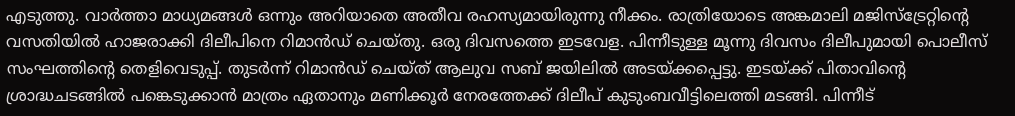എടുത്തു. വാര്‍ത്താ മാധ്യമങ്ങള്‍ ഒന്നും അറിയാതെ അതീവ രഹസ്യമായിരുന്നു നീക്കം. രാത്രിയോടെ അങ്കമാലി മജിസ്‌ട്രേറ്റിന്റെ വസതിയില്‍ ഹാജരാക്കി ദിലീപിനെ റിമാന്‍ഡ് ചെയ്തു. ഒരു ദിവസത്തെ ഇടവേള. പിന്നീടുള്ള മൂന്നു ദിവസം ദിലീപുമായി പൊലീസ് സംഘത്തിന്റെ തെളിവെടുപ്പ്. തുടര്‍ന്ന് റിമാന്‍ഡ് ചെയ്ത് ആലുവ സബ് ജയിലില്‍ അടയ്ക്കപ്പെട്ടു. ഇടയ്ക്ക് പിതാവിന്റെ ശ്രാദ്ധചടങ്ങില്‍ പങ്കെടുക്കാന്‍ മാത്രം ഏതാനും മണിക്കൂര്‍ നേരത്തേക്ക് ദിലീപ് കുടുംബവീട്ടിലെത്തി മടങ്ങി. പിന്നീട്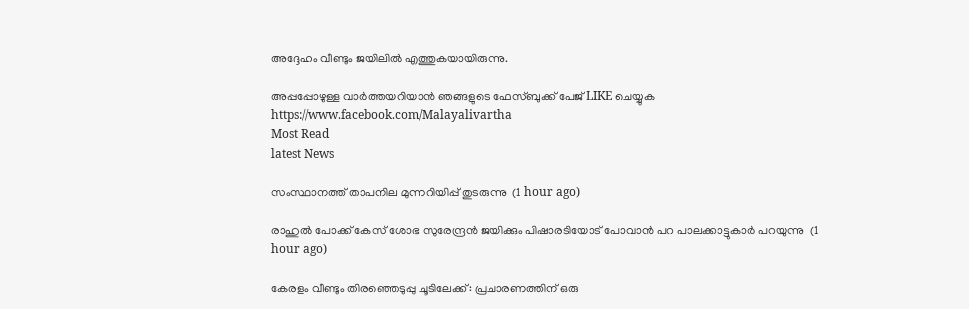അദ്ദേഹം വീണ്ടും ജയിലില്‍ എത്തുകയായിരുന്നു.

അപ്പപ്പോഴുള്ള വാര്‍ത്തയറിയാന്‍ ഞങ്ങളുടെ ഫേസ്‌ബുക്ക്‌ പേജ് LIKE ചെയ്യുക
https://www.facebook.com/Malayalivartha
Most Read
latest News

സംസ്ഥാനത്ത് താപനില മുന്നറിയിപ്പ് തുടരുന്നു  (1 hour ago)

രാഹുൽ പോക്ക് കേസ് ശോഭ സുരേന്ദ്രൻ ജയിക്കും പിഷാരടിയോട് പോവാൻ പറ പാലക്കാട്ടുകാർ പറയുന്നു  (1 hour ago)

കേരളം വീണ്ടും തിരഞ്ഞെടുപ്പു ചൂടിലേക്ക്: പ്രചാരണത്തിന് ഒരു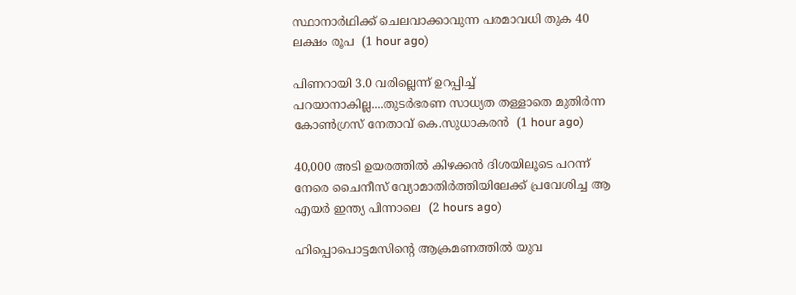സ്ഥാനാര്‍ഥിക്ക് ചെലവാക്കാവുന്ന പരമാവധി തുക 40 ലക്ഷം രൂപ  (1 hour ago)

പിണറായി 3.0 വരില്ലെന്ന് ഉറപ്പിച്ച് പറയാനാകില്ല....തുടര്‍ഭരണ സാധ്യത തള്ളാതെ മുതിര്‍ന്ന കോണ്‍ഗ്രസ് നേതാവ് കെ.സുധാകരന്‍  (1 hour ago)

40,000 അടി ഉയരത്തിൽ കിഴക്കൻ ദിശയിലൂടെ പറന്ന് നേരെ ചൈനീസ് വ്യോമാതിര്‍ത്തിയിലേക്ക് പ്രവേശിച്ച ആ എയർ ഇന്ത്യ പിന്നാലെ  (2 hours ago)

ഹിപ്പൊപൊട്ടമസിന്റെ ആക്രമണത്തില്‍ യുവ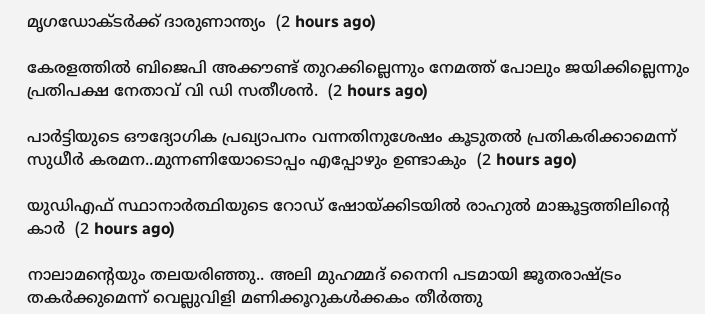മൃഗഡോക്ടര്‍ക്ക് ദാരുണാന്ത്യം  (2 hours ago)

കേരളത്തിൽ ബിജെപി അക്കൗണ്ട് തുറക്കില്ലെന്നും നേമത്ത് പോലും ജയിക്കില്ലെന്നും പ്രതിപക്ഷ നേതാവ് വി ഡി സതീശൻ.  (2 hours ago)

പാർട്ടിയുടെ ഔദ്യോഗിക പ്രഖ്യാപനം വന്നതിനുശേഷം കൂടുതൽ പ്രതികരിക്കാമെന്ന് സുധീർ കരമന..മുന്നണിയോടൊപ്പം എപ്പോഴും ഉണ്ടാകും  (2 hours ago)

യുഡിഎഫ് സ്ഥാനാർത്ഥിയുടെ റോഡ് ഷോയ്ക്കിടയില്‍ രാഹുൽ മാങ്കൂട്ടത്തിലിന്‍റെ കാര്‍  (2 hours ago)

നാലാമന്റെയും തലയരിഞ്ഞു.. അലി മുഹമ്മദ് നൈനി പടമായി ജൂതരാഷ്ട്രം തകർക്കുമെന്ന് വെല്ലുവിളി മണിക്കൂറുകൾക്കകം തീർത്തു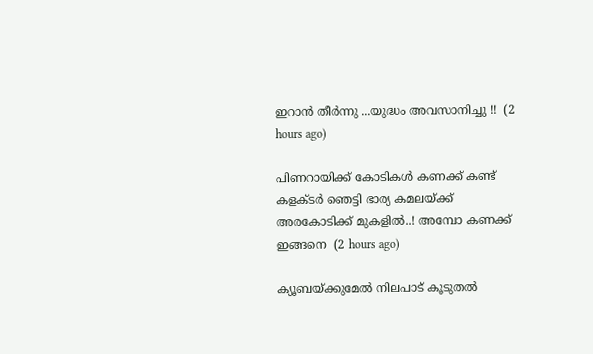ഇറാൻ തീർന്നു ...യുദ്ധം അവസാനിച്ചു !!  (2 hours ago)

പിണറായിക്ക് കോടികൾ കണക്ക് കണ്ട് കളക്ടർ ഞെട്ടി ഭാര്യ കമലയ്ക്ക് അരകോടിക്ക് മുകളിൽ..! അമ്പോ കണക്ക് ഇങ്ങനെ  (2 hours ago)

ക്യൂബയ്ക്കുമേല്‍ നിലപാട് കൂടുതല്‍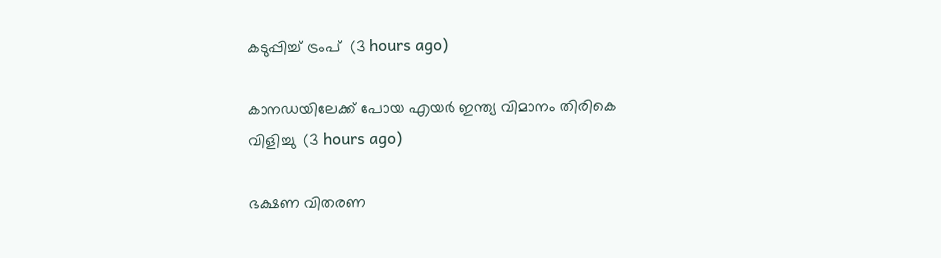കടുപ്പിച്ച് ട്രംപ്  (3 hours ago)

കാനഡയിലേക്ക് പോയ എയര്‍ ഇന്ത്യ വിമാനം തിരികെ വിളിച്ചു  (3 hours ago)

ഭക്ഷണ വിതരണ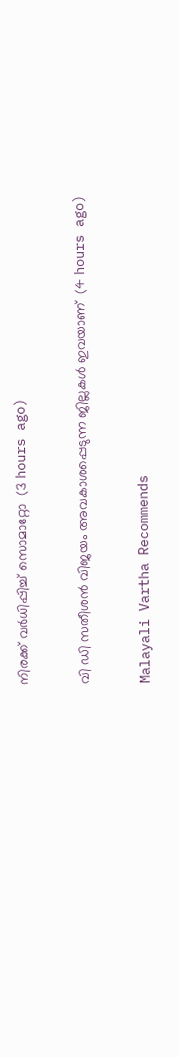നിരക്ക് വര്‍ധിപ്പിച്ച് സൊമാറ്റോ  (3 hours ago)

വി ഡി സതീശന്‍ വിജയം അവകാശപ്പെടുന്ന ജില്ലകള്‍ ഇവയാണ്  (4 hours ago)

Malayali Vartha Recommends